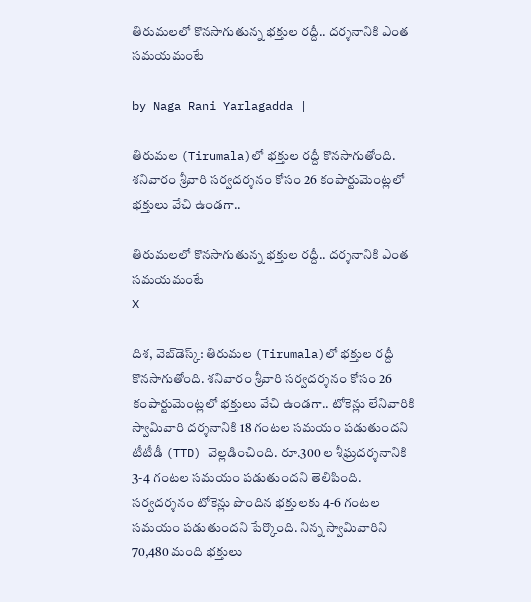తిరుమలలో కొనసాగుతున్న భక్తుల రద్దీ.. దర్శనానికి ఎంత సమయమంటే

by Naga Rani Yarlagadda |

తిరుమల (Tirumala)లో భక్తుల రద్దీ కొనసాగుతోంది. శనివారం శ్రీవారి సర్వదర్శనం కోసం 26 కంపార్టుమెంట్లలో భక్తులు వేచి ఉండగా..

తిరుమలలో కొనసాగుతున్న భక్తుల రద్దీ.. దర్శనానికి ఎంత సమయమంటే
X

దిశ, వెబ్‌డెస్క్: తిరుమల (Tirumala)లో భక్తుల రద్దీ కొనసాగుతోంది. శనివారం శ్రీవారి సర్వదర్శనం కోసం 26 కంపార్టుమెంట్లలో భక్తులు వేచి ఉండగా.. టోకెన్లు లేనివారికి స్వామివారి దర్శనానికి 18 గంటల సమయం పడుతుందని టీటీడీ (TTD) వెల్లడించింది. రూ.300 ల శీఘ్రదర్శనానికి 3-4 గంటల సమయం పడుతుందని తెలిపింది. సర్వదర్శనం టోకెన్లు పొందిన భక్తులకు 4-6 గంటల సమయం పడుతుందని పేర్కొంది. నిన్న స్వామివారిని 70,480 మంది భక్తులు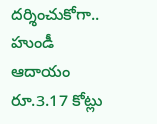దర్శించుకోగా.. హుండీ ఆదాయం రూ.3.17 కోట్లు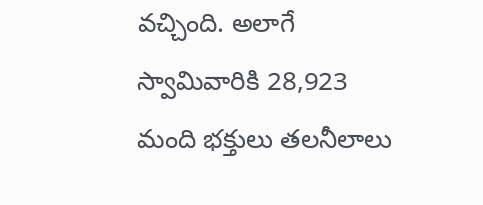వచ్చింది. అలాగే స్వామివారికి 28,923 మంది భక్తులు తలనీలాలు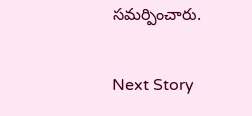సమర్పించారు.

Next Story